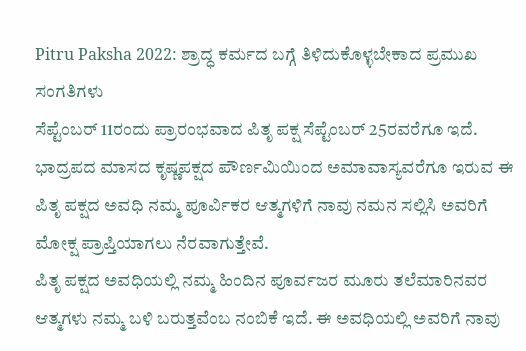Pitru Paksha 2022: ಶ್ರಾದ್ಧ ಕರ್ಮದ ಬಗ್ಗೆ ತಿಳಿದುಕೊಳ್ಳಬೇಕಾದ ಪ್ರಮುಖ ಸಂಗತಿಗಳು
ಸೆಪ್ಟೆಂಬರ್ 11ರಂದು ಪ್ರಾರಂಭವಾದ ಪಿತೃ ಪಕ್ಷ ಸೆಪ್ಟೆಂಬರ್ 25ರವರೆಗೂ ಇದೆ. ಭಾದ್ರಪದ ಮಾಸದ ಕೃಷ್ಣಪಕ್ಷದ ಪೌರ್ಣಮಿಯಿಂದ ಅಮಾವಾಸ್ಯವರೆಗೂ ಇರುವ ಈ ಪಿತೃ ಪಕ್ಷದ ಅವಧಿ ನಮ್ಮ ಪೂರ್ವಿಕರ ಆತ್ಮಗಳಿಗೆ ನಾವು ನಮನ ಸಲ್ಲಿಸಿ ಅವರಿಗೆ ಮೋಕ್ಷ ಪ್ರಾಪ್ತಿಯಾಗಲು ನೆರವಾಗುತ್ತೇವೆ.
ಪಿತೃ ಪಕ್ಷದ ಅವಧಿಯಲ್ಲಿ ನಮ್ಮ ಹಿಂದಿನ ಪೂರ್ವಜರ ಮೂರು ತಲೆಮಾರಿನವರ ಆತ್ಮಗಳು ನಮ್ಮ ಬಳಿ ಬರುತ್ತವೆಂಬ ನಂಬಿಕೆ ಇದೆ. ಈ ಅವಧಿಯಲ್ಲಿ ಅವರಿಗೆ ನಾವು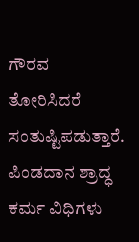ಗೌರವ ತೋರಿಸಿದರೆ ಸಂತುಷ್ಟಿಪಡುತ್ತಾರೆ.
ಪಿಂಡದಾನ ಶ್ರಾದ್ಧ ಕರ್ಮ ವಿಧಿಗಳು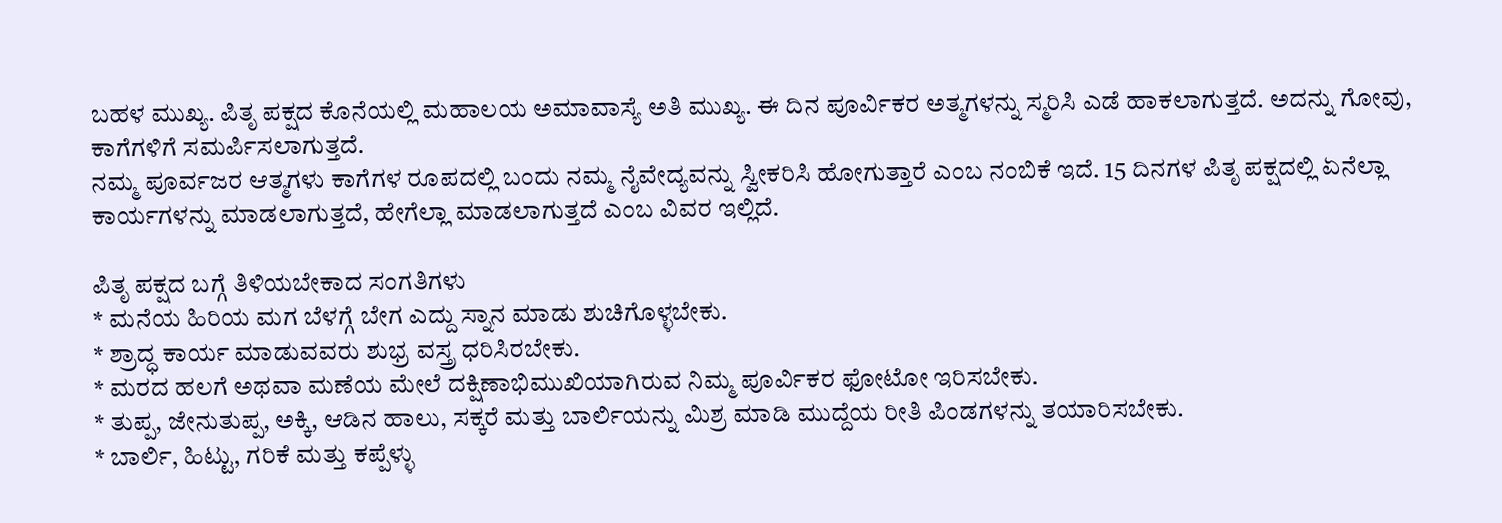ಬಹಳ ಮುಖ್ಯ. ಪಿತೃ ಪಕ್ಷದ ಕೊನೆಯಲ್ಲಿ ಮಹಾಲಯ ಅಮಾವಾಸ್ಯೆ ಅತಿ ಮುಖ್ಯ. ಈ ದಿನ ಪೂರ್ವಿಕರ ಅತ್ಮಗಳನ್ನು ಸ್ಮರಿಸಿ ಎಡೆ ಹಾಕಲಾಗುತ್ತದೆ. ಅದನ್ನು ಗೋವು, ಕಾಗೆಗಳಿಗೆ ಸಮರ್ಪಿಸಲಾಗುತ್ತದೆ.
ನಮ್ಮ ಪೂರ್ವಜರ ಆತ್ಮಗಳು ಕಾಗೆಗಳ ರೂಪದಲ್ಲಿ ಬಂದು ನಮ್ಮ ನೈವೇದ್ಯವನ್ನು ಸ್ವೀಕರಿಸಿ ಹೋಗುತ್ತಾರೆ ಎಂಬ ನಂಬಿಕೆ ಇದೆ. 15 ದಿನಗಳ ಪಿತೃ ಪಕ್ಷದಲ್ಲಿ ಏನೆಲ್ಲಾ ಕಾರ್ಯಗಳನ್ನು ಮಾಡಲಾಗುತ್ತದೆ, ಹೇಗೆಲ್ಲಾ ಮಾಡಲಾಗುತ್ತದೆ ಎಂಬ ವಿವರ ಇಲ್ಲಿದೆ.

ಪಿತೃ ಪಕ್ಷದ ಬಗ್ಗೆ ತಿಳಿಯಬೇಕಾದ ಸಂಗತಿಗಳು
* ಮನೆಯ ಹಿರಿಯ ಮಗ ಬೆಳಗ್ಗೆ ಬೇಗ ಎದ್ದು ಸ್ನಾನ ಮಾಡು ಶುಚಿಗೊಳ್ಳಬೇಕು.
* ಶ್ರಾದ್ಧ ಕಾರ್ಯ ಮಾಡುವವರು ಶುಭ್ರ ವಸ್ತ್ರ ಧರಿಸಿರಬೇಕು.
* ಮರದ ಹಲಗೆ ಅಥವಾ ಮಣೆಯ ಮೇಲೆ ದಕ್ಷಿಣಾಭಿಮುಖಿಯಾಗಿರುವ ನಿಮ್ಮ ಪೂರ್ವಿಕರ ಫೋಟೋ ಇರಿಸಬೇಕು.
* ತುಪ್ಪ, ಜೇನುತುಪ್ಪ, ಅಕ್ಕಿ, ಆಡಿನ ಹಾಲು, ಸಕ್ಕರೆ ಮತ್ತು ಬಾರ್ಲಿಯನ್ನು ಮಿಶ್ರ ಮಾಡಿ ಮುದ್ದೆಯ ರೀತಿ ಪಿಂಡಗಳನ್ನು ತಯಾರಿಸಬೇಕು.
* ಬಾರ್ಲಿ, ಹಿಟ್ಟು, ಗರಿಕೆ ಮತ್ತು ಕಪ್ಪೆಳ್ಳು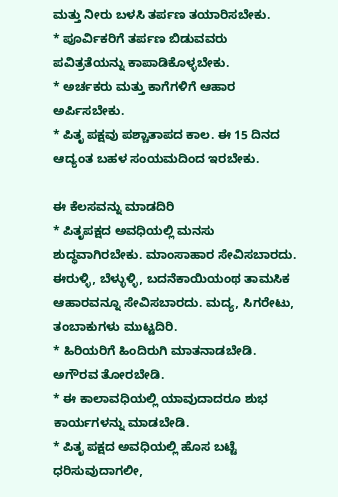ಮತ್ತು ನೀರು ಬಳಸಿ ತರ್ಪಣ ತಯಾರಿಸಬೇಕು.
* ಪೂರ್ವಿಕರಿಗೆ ತರ್ಪಣ ಬಿಡುವವರು ಪವಿತ್ರತೆಯನ್ನು ಕಾಪಾಡಿಕೊಳ್ಳಬೇಕು.
* ಅರ್ಚಕರು ಮತ್ತು ಕಾಗೆಗಳಿಗೆ ಆಹಾರ ಅರ್ಪಿಸಬೇಕು.
* ಪಿತೃ ಪಕ್ಷವು ಪಶ್ಚಾತಾಪದ ಕಾಲ. ಈ 15 ದಿನದ ಆದ್ಯಂತ ಬಹಳ ಸಂಯಮದಿಂದ ಇರಬೇಕು.

ಈ ಕೆಲಸವನ್ನು ಮಾಡದಿರಿ
* ಪಿತೃಪಕ್ಷದ ಅವಧಿಯಲ್ಲಿ ಮನಸು ಶುದ್ಧವಾಗಿರಬೇಕು. ಮಾಂಸಾಹಾರ ಸೇವಿಸಬಾರದು. ಈರುಳ್ಳಿ, ಬೆಳ್ಳುಳ್ಳಿ, ಬದನೆಕಾಯಿಯಂಥ ತಾಮಸಿಕ ಆಹಾರವನ್ನೂ ಸೇವಿಸಬಾರದು. ಮದ್ಯ, ಸಿಗರೇಟು, ತಂಬಾಕುಗಳು ಮುಟ್ಟದಿರಿ.
* ಹಿರಿಯರಿಗೆ ಹಿಂದಿರುಗಿ ಮಾತನಾಡಬೇಡಿ. ಅಗೌರವ ತೋರಬೇಡಿ.
* ಈ ಕಾಲಾವಧಿಯಲ್ಲಿ ಯಾವುದಾದರೂ ಶುಭ ಕಾರ್ಯಗಳನ್ನು ಮಾಡಬೇಡಿ.
* ಪಿತೃ ಪಕ್ಷದ ಅವಧಿಯಲ್ಲಿ ಹೊಸ ಬಟ್ಟೆ ಧರಿಸುವುದಾಗಲೀ,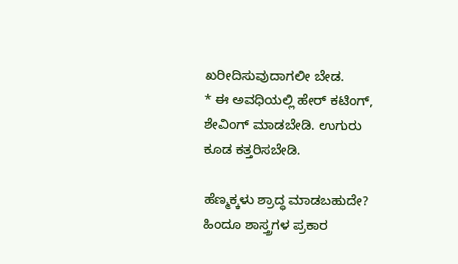ಖರೀದಿಸುವುದಾಗಲೀ ಬೇಡ.
* ಈ ಅವಧಿಯಲ್ಲಿ ಹೇರ್ ಕಟಿಂಗ್, ಶೇವಿಂಗ್ ಮಾಡಬೇಡಿ. ಉಗುರು ಕೂಡ ಕತ್ತರಿಸಬೇಡಿ.

ಹೆಣ್ಮಕ್ಕಳು ಶ್ರಾದ್ಧ ಮಾಡಬಹುದೇ?
ಹಿಂದೂ ಶಾಸ್ತ್ರಗಳ ಪ್ರಕಾರ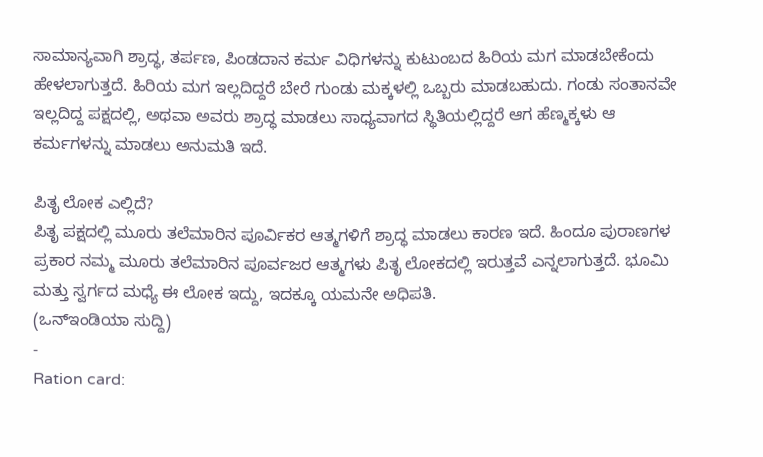ಸಾಮಾನ್ಯವಾಗಿ ಶ್ರಾದ್ಧ, ತರ್ಪಣ, ಪಿಂಡದಾನ ಕರ್ಮ ವಿಧಿಗಳನ್ನು ಕುಟುಂಬದ ಹಿರಿಯ ಮಗ ಮಾಡಬೇಕೆಂದು ಹೇಳಲಾಗುತ್ತದೆ. ಹಿರಿಯ ಮಗ ಇಲ್ಲದಿದ್ದರೆ ಬೇರೆ ಗುಂಡು ಮಕ್ಕಳಲ್ಲಿ ಒಬ್ಬರು ಮಾಡಬಹುದು. ಗಂಡು ಸಂತಾನವೇ ಇಲ್ಲದಿದ್ದ ಪಕ್ಷದಲ್ಲಿ, ಅಥವಾ ಅವರು ಶ್ರಾದ್ಧ ಮಾಡಲು ಸಾಧ್ಯವಾಗದ ಸ್ಥಿತಿಯಲ್ಲಿದ್ದರೆ ಆಗ ಹೆಣ್ಮಕ್ಕಳು ಆ ಕರ್ಮಗಳನ್ನು ಮಾಡಲು ಅನುಮತಿ ಇದೆ.

ಪಿತೃ ಲೋಕ ಎಲ್ಲಿದೆ?
ಪಿತೃ ಪಕ್ಷದಲ್ಲಿ ಮೂರು ತಲೆಮಾರಿನ ಪೂರ್ವಿಕರ ಆತ್ಮಗಳಿಗೆ ಶ್ರಾದ್ಧ ಮಾಡಲು ಕಾರಣ ಇದೆ. ಹಿಂದೂ ಪುರಾಣಗಳ ಪ್ರಕಾರ ನಮ್ಮ ಮೂರು ತಲೆಮಾರಿನ ಪೂರ್ವಜರ ಆತ್ಮಗಳು ಪಿತೃ ಲೋಕದಲ್ಲಿ ಇರುತ್ತವೆ ಎನ್ನಲಾಗುತ್ತದೆ. ಭೂಮಿ ಮತ್ತು ಸ್ವರ್ಗದ ಮಧ್ಯೆ ಈ ಲೋಕ ಇದ್ದು, ಇದಕ್ಕೂ ಯಮನೇ ಅಧಿಪತಿ.
(ಒನ್ಇಂಡಿಯಾ ಸುದ್ದಿ)
-
Ration card: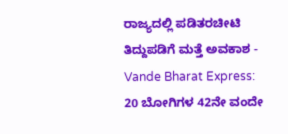ರಾಜ್ಯದಲ್ಲಿ ಪಡಿತರಚೀಟಿ ತಿದ್ದುಪಡಿಗೆ ಮತ್ತೆ ಅವಕಾಶ -
Vande Bharat Express: 20 ಬೋಗಿಗಳ 42ನೇ ವಂದೇ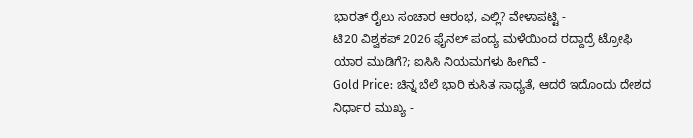ಭಾರತ್ ರೈಲು ಸಂಚಾರ ಆರಂಭ, ಎಲ್ಲಿ? ವೇಳಾಪಟ್ಟಿ -
ಟಿ20 ವಿಶ್ವಕಪ್ 2026 ಫೈನಲ್ ಪಂದ್ಯ ಮಳೆಯಿಂದ ರದ್ದಾದ್ರೆ ಟ್ರೋಫಿ ಯಾರ ಮುಡಿಗೆ?; ಐಸಿಸಿ ನಿಯಮಗಳು ಹೀಗಿವೆ -
Gold Price: ಚಿನ್ನ ಬೆಲೆ ಭಾರಿ ಕುಸಿತ ಸಾಧ್ಯತೆ, ಆದರೆ ಇದೊಂದು ದೇಶದ ನಿರ್ಧಾರ ಮುಖ್ಯ -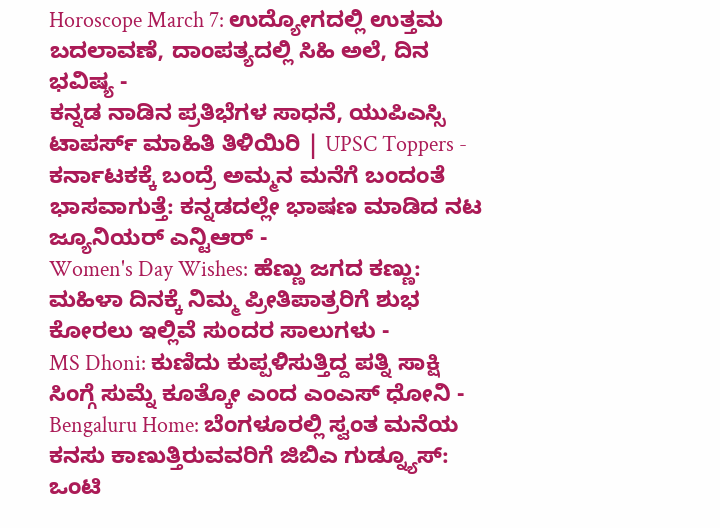Horoscope March 7: ಉದ್ಯೋಗದಲ್ಲಿ ಉತ್ತಮ ಬದಲಾವಣೆ, ದಾಂಪತ್ಯದಲ್ಲಿ ಸಿಹಿ ಅಲೆ, ದಿನ ಭವಿಷ್ಯ -
ಕನ್ನಡ ನಾಡಿನ ಪ್ರತಿಭೆಗಳ ಸಾಧನೆ, ಯುಪಿಎಸ್ಸಿ ಟಾಪರ್ಸ್ ಮಾಹಿತಿ ತಿಳಿಯಿರಿ | UPSC Toppers -
ಕರ್ನಾಟಕಕ್ಕೆ ಬಂದ್ರೆ ಅಮ್ಮನ ಮನೆಗೆ ಬಂದಂತೆ ಭಾಸವಾಗುತ್ತೆ: ಕನ್ನಡದಲ್ಲೇ ಭಾಷಣ ಮಾಡಿದ ನಟ ಜ್ಯೂನಿಯರ್ ಎನ್ಟಿಆರ್ -
Women's Day Wishes: ಹೆಣ್ಣು ಜಗದ ಕಣ್ಣು: ಮಹಿಳಾ ದಿನಕ್ಕೆ ನಿಮ್ಮ ಪ್ರೀತಿಪಾತ್ರರಿಗೆ ಶುಭ ಕೋರಲು ಇಲ್ಲಿವೆ ಸುಂದರ ಸಾಲುಗಳು -
MS Dhoni: ಕುಣಿದು ಕುಪ್ಪಳಿಸುತ್ತಿದ್ದ ಪತ್ನಿ ಸಾಕ್ಷಿ ಸಿಂಗ್ಗೆ ಸುಮ್ನೆ ಕೂತ್ಕೋ ಎಂದ ಎಂಎಸ್ ಧೋನಿ -
Bengaluru Home: ಬೆಂಗಳೂರಲ್ಲಿ ಸ್ವಂತ ಮನೆಯ ಕನಸು ಕಾಣುತ್ತಿರುವವರಿಗೆ ಜಿಬಿಎ ಗುಡ್ನ್ಯೂಸ್: ಒಂಟಿ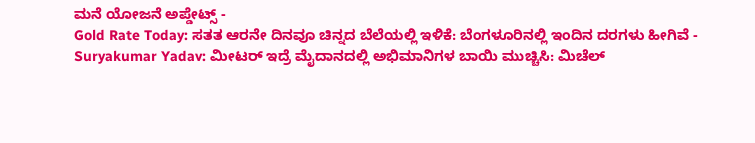ಮನೆ ಯೋಜನೆ ಅಪ್ಡೇಟ್ಸ್ -
Gold Rate Today: ಸತತ ಆರನೇ ದಿನವೂ ಚಿನ್ನದ ಬೆಲೆಯಲ್ಲಿ ಇಳಿಕೆ: ಬೆಂಗಳೂರಿನಲ್ಲಿ ಇಂದಿನ ದರಗಳು ಹೀಗಿವೆ -
Suryakumar Yadav: ಮೀಟರ್ ಇದ್ರೆ ಮೈದಾನದಲ್ಲಿ ಅಭಿಮಾನಿಗಳ ಬಾಯಿ ಮುಚ್ಚಿಸಿ: ಮಿಚೆಲ್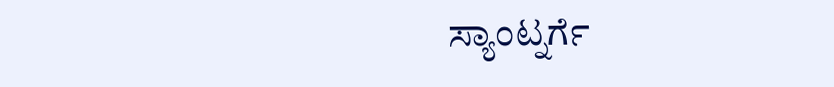ಸ್ಯಾಂಟ್ನರ್ಗೆ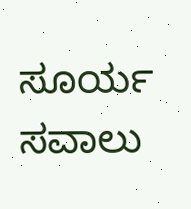ಸೂರ್ಯ ಸವಾಲು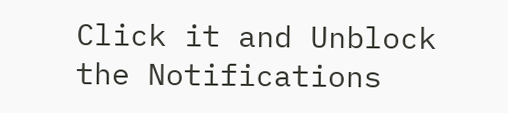Click it and Unblock the Notifications